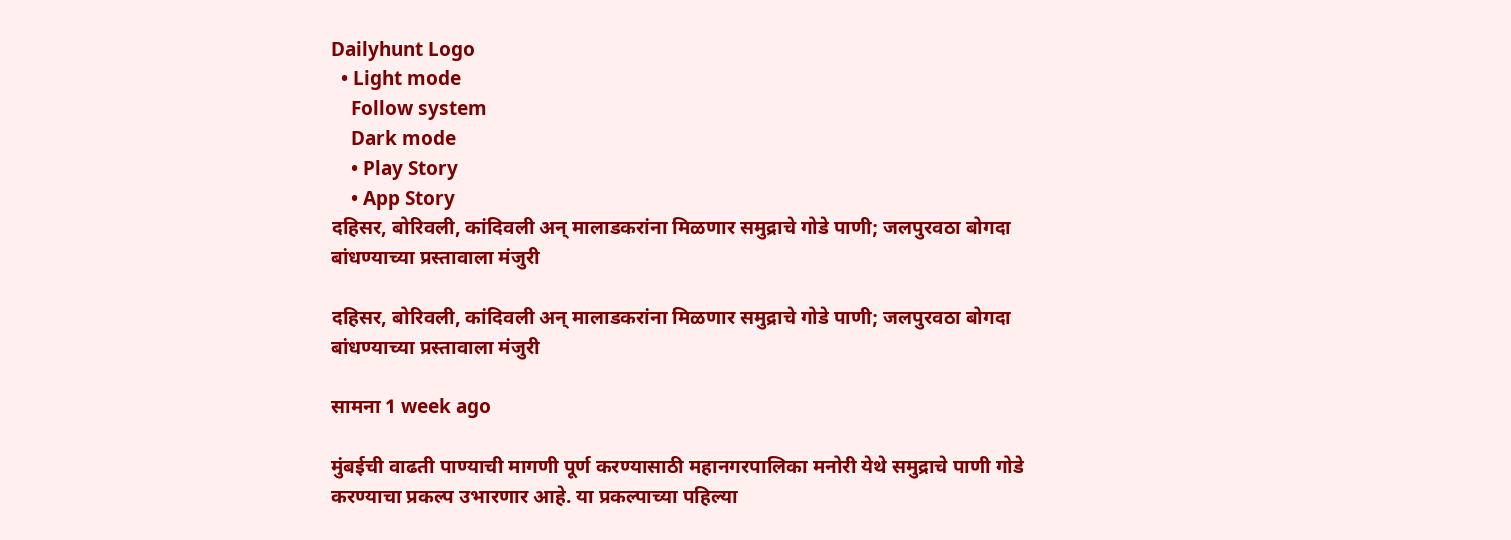Dailyhunt Logo
  • Light mode
    Follow system
    Dark mode
    • Play Story
    • App Story
दहिसर, बोरिवली, कांदिवली अन् मालाडकरांना मिळणार समुद्राचे गोडे पाणी; जलपुरवठा बोगदा बांधण्याच्या प्रस्तावाला मंजुरी

दहिसर, बोरिवली, कांदिवली अन् मालाडकरांना मिळणार समुद्राचे गोडे पाणी; जलपुरवठा बोगदा बांधण्याच्या प्रस्तावाला मंजुरी

सामना 1 week ago

मुंबईची वाढती पाण्याची मागणी पूर्ण करण्यासाठी महानगरपालिका मनोरी येथे समुद्राचे पाणी गोडे करण्याचा प्रकल्प उभारणार आहे. या प्रकल्पाच्या पहिल्या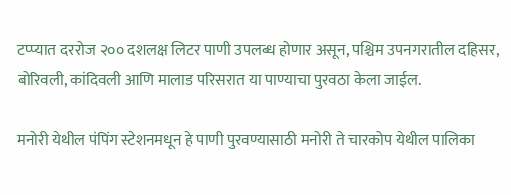टप्प्यात दररोज २०० दशलक्ष लिटर पाणी उपलब्ध होणार असून, पश्चिम उपनगरातील दहिसर, बोरिवली, कांदिवली आणि मालाड परिसरात या पाण्याचा पुरवठा केला जाईल.

मनोरी येथील पंपिंग स्टेशनमधून हे पाणी पुरवण्यासाठी मनोरी ते चारकोप येथील पालिका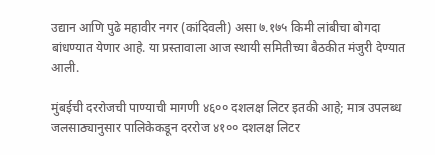उद्यान आणि पुढे महावीर नगर (कांदिवली) असा ७.१७५ किमी लांबीचा बोगदा बांधण्यात येणार आहे. या प्रस्तावाला आज स्थायी समितीच्या बैठकीत मंजुरी देण्यात आली.

मुंबईची दररोजची पाण्याची मागणी ४६०० दशलक्ष लिटर इतकी आहे; मात्र उपलब्ध जलसाठ्यानुसार पालिकेकडून दररोज ४१०० दशलक्ष लिटर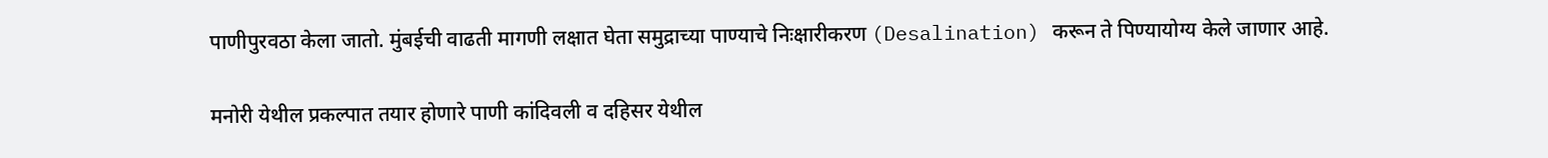पाणीपुरवठा केला जातो. मुंबईची वाढती मागणी लक्षात घेता समुद्राच्या पाण्याचे निःक्षारीकरण (Desalination) करून ते पिण्यायोग्य केले जाणार आहे.

मनोरी येथील प्रकल्पात तयार होणारे पाणी कांदिवली व दहिसर येथील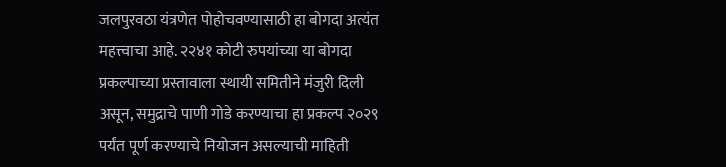जलपुरवठा यंत्रणेत पोहोचवण्यासाठी हा बोगदा अत्यंत महत्त्वाचा आहे. २२४१ कोटी रुपयांच्या या बोगदा प्रकल्पाच्या प्रस्तावाला स्थायी समितीने मंजुरी दिली असून, समुद्राचे पाणी गोडे करण्याचा हा प्रकल्प २०२९ पर्यंत पूर्ण करण्याचे नियोजन असल्याची माहिती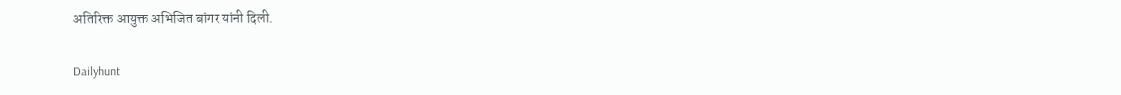अतिरिक्त आयुक्त अभिजित बांगर यांनी दिली.

Dailyhunt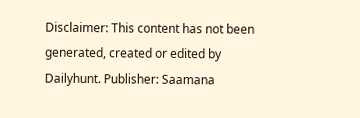Disclaimer: This content has not been generated, created or edited by Dailyhunt. Publisher: Saamana